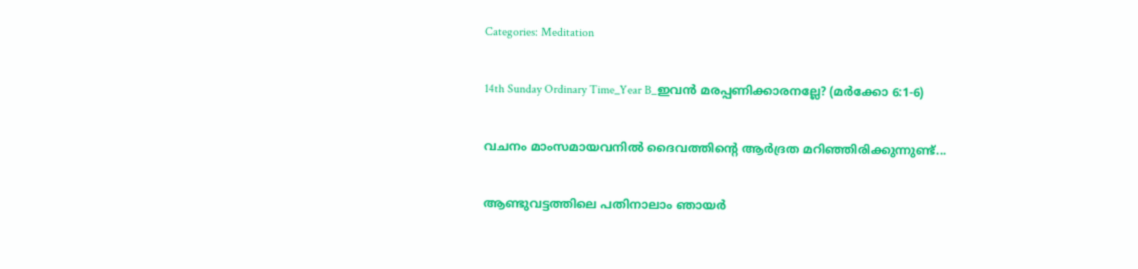Categories: Meditation

14th Sunday Ordinary Time_Year B_ഇവൻ മരപ്പണിക്കാരനല്ലേ? (മർക്കോ 6:1-6)

വചനം മാംസമായവനിൽ ദൈവത്തിന്റെ ആർദ്രത മറിഞ്ഞിരിക്കുന്നുണ്ട്...

ആണ്ടുവട്ടത്തിലെ പതിനാലാം ഞായർ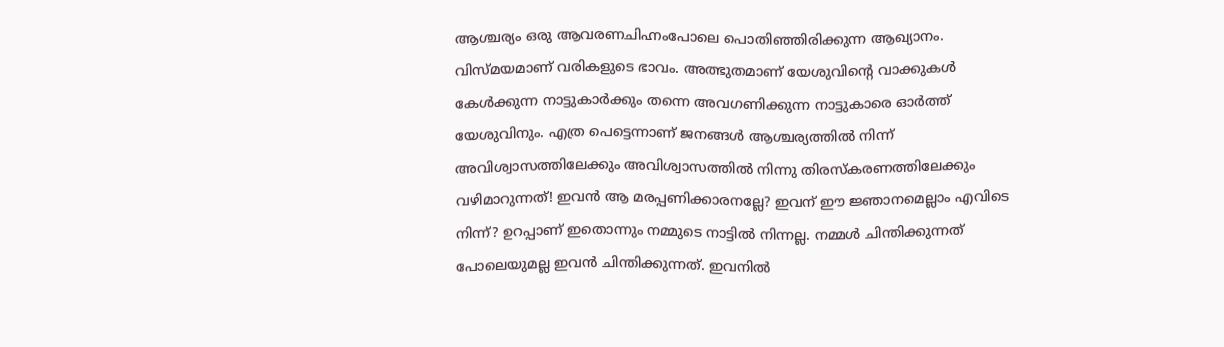ആശ്ചര്യം ഒരു ആവരണചിഹ്നംപോലെ പൊതിഞ്ഞിരിക്കുന്ന ആഖ്യാനം. വിസ്മയമാണ് വരികളുടെ ഭാവം. അത്ഭുതമാണ് യേശുവിന്റെ വാക്കുകൾ കേൾക്കുന്ന നാട്ടുകാർക്കും തന്നെ അവഗണിക്കുന്ന നാട്ടുകാരെ ഓർത്ത് യേശുവിനും. എത്ര പെട്ടെന്നാണ് ജനങ്ങൾ ആശ്ചര്യത്തിൽ നിന്ന് അവിശ്വാസത്തിലേക്കും അവിശ്വാസത്തിൽ നിന്നു തിരസ്കരണത്തിലേക്കും വഴിമാറുന്നത്! ഇവൻ ആ മരപ്പണിക്കാരനല്ലേ? ഇവന് ഈ ജ്ഞാനമെല്ലാം എവിടെ നിന്ന്? ഉറപ്പാണ് ഇതൊന്നും നമ്മുടെ നാട്ടിൽ നിന്നല്ല. നമ്മൾ ചിന്തിക്കുന്നത് പോലെയുമല്ല ഇവൻ ചിന്തിക്കുന്നത്. ഇവനിൽ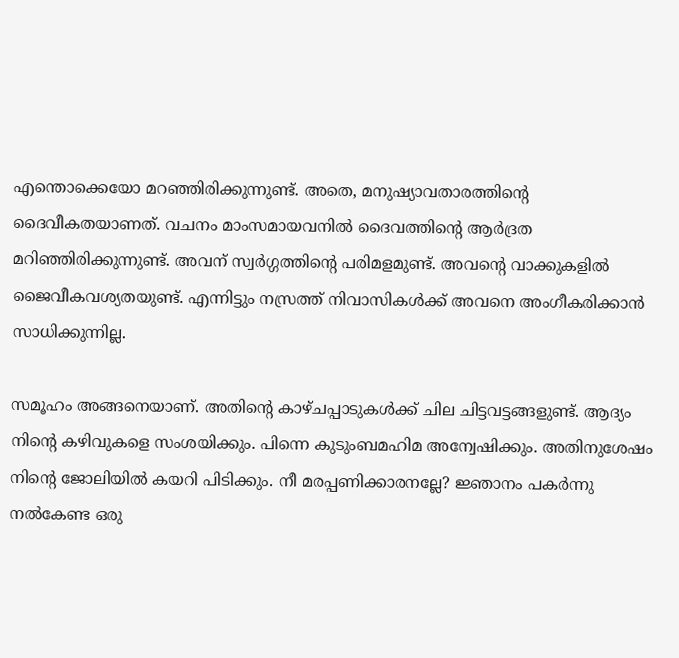എന്തൊക്കെയോ മറഞ്ഞിരിക്കുന്നുണ്ട്. അതെ, മനുഷ്യാവതാരത്തിന്റെ ദൈവീകതയാണത്. വചനം മാംസമായവനിൽ ദൈവത്തിന്റെ ആർദ്രത മറിഞ്ഞിരിക്കുന്നുണ്ട്. അവന് സ്വർഗ്ഗത്തിന്റെ പരിമളമുണ്ട്. അവന്റെ വാക്കുകളിൽ ജൈവീകവശ്യതയുണ്ട്. എന്നിട്ടും നസ്രത്ത് നിവാസികൾക്ക് അവനെ അംഗീകരിക്കാൻ സാധിക്കുന്നില്ല.

സമൂഹം അങ്ങനെയാണ്. അതിന്റെ കാഴ്ചപ്പാടുകൾക്ക് ചില ചിട്ടവട്ടങ്ങളുണ്ട്. ആദ്യം നിന്റെ കഴിവുകളെ സംശയിക്കും. പിന്നെ കുടുംബമഹിമ അന്വേഷിക്കും. അതിനുശേഷം നിന്റെ ജോലിയിൽ കയറി പിടിക്കും. നീ മരപ്പണിക്കാരനല്ലേ? ജ്ഞാനം പകർന്നു നൽകേണ്ട ഒരു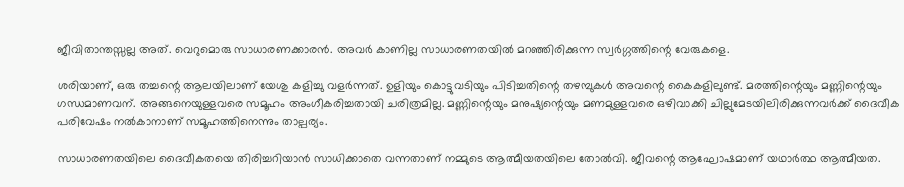ജീവിതാന്തസ്സല്ല അത്. വെറുമൊരു സാധാരണക്കാരൻ. അവർ കാണില്ല സാധാരണതയിൽ മറഞ്ഞിരിക്കുന്ന സ്വർഗ്ഗത്തിന്റെ വേരുകളെ.

ശരിയാണ്, ഒരു തച്ചന്റെ ആലയിലാണ് യേശു കളിച്ചു വളർന്നത്. ഉളിയും കൊട്ടുവടിയും പിടിച്ചതിന്റെ തഴമ്പുകൾ അവന്റെ കൈകളിലുണ്ട്. മരത്തിന്റെയും മണ്ണിന്റെയും ഗന്ധമാണവന്. അങ്ങനെയുള്ളവരെ സമൂഹം അംഗീകരിച്ചതായി ചരിത്രമില്ല. മണ്ണിന്റെയും മനുഷ്യന്റെയും മണമുള്ളവരെ ഒഴിവാക്കി ചില്ലുമേടയിലിരിക്കുന്നവർക്ക് ദൈവീക പരിവേഷം നൽകാനാണ് സമൂഹത്തിനെന്നും താല്പര്യം.

സാധാരണതയിലെ ദൈവീകതയെ തിരിച്ചറിയാൻ സാധിക്കാതെ വന്നതാണ് നമ്മുടെ ആത്മീയതയിലെ തോൽവി. ജീവന്റെ ആഘോഷമാണ് യഥാർത്ഥ ആത്മീയത.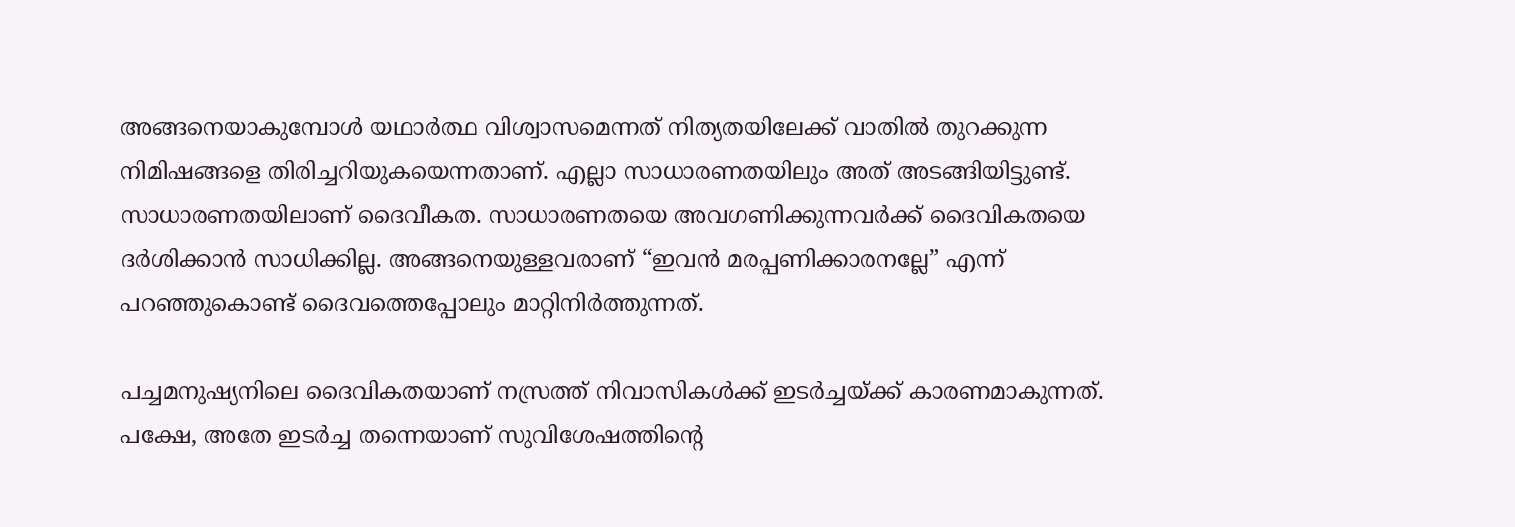അങ്ങനെയാകുമ്പോൾ യഥാർത്ഥ വിശ്വാസമെന്നത് നിത്യതയിലേക്ക് വാതിൽ തുറക്കുന്ന നിമിഷങ്ങളെ തിരിച്ചറിയുകയെന്നതാണ്. എല്ലാ സാധാരണതയിലും അത് അടങ്ങിയിട്ടുണ്ട്. സാധാരണതയിലാണ് ദൈവീകത. സാധാരണതയെ അവഗണിക്കുന്നവർക്ക് ദൈവികതയെ ദർശിക്കാൻ സാധിക്കില്ല. അങ്ങനെയുള്ളവരാണ് “ഇവൻ മരപ്പണിക്കാരനല്ലേ” എന്ന് പറഞ്ഞുകൊണ്ട് ദൈവത്തെപ്പോലും മാറ്റിനിർത്തുന്നത്.

പച്ചമനുഷ്യനിലെ ദൈവികതയാണ് നസ്രത്ത് നിവാസികൾക്ക് ഇടർച്ചയ്ക്ക് കാരണമാകുന്നത്. പക്ഷേ, അതേ ഇടർച്ച തന്നെയാണ് സുവിശേഷത്തിന്റെ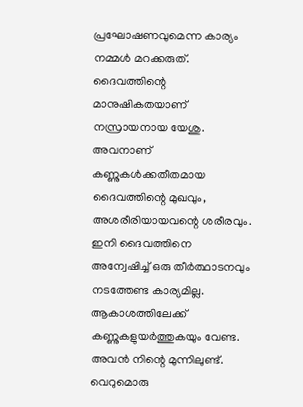പ്രഘോഷണവുമെന്ന കാര്യം നമ്മൾ മറക്കരുത്. ദൈവത്തിന്റെ മാനുഷികതയാണ് നസ്രായനായ യേശു. അവനാണ് കണ്ണുകൾക്കതീതമായ ദൈവത്തിന്റെ മുഖവും, അശരീരിയായവന്റെ ശരീരവും. ഇനി ദൈവത്തിനെ അന്വേഷിച്ച് ഒരു തീർത്ഥാടനവും നടത്തേണ്ട കാര്യമില്ല. ആകാശത്തിലേക്ക് കണ്ണുകളുയർത്തുകയും വേണ്ട. അവൻ നിന്റെ മുന്നിലുണ്ട്. വെറുമൊരു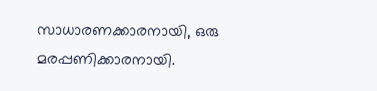സാധാരണക്കാരനായി, ഒരു മരപ്പണിക്കാരനായി.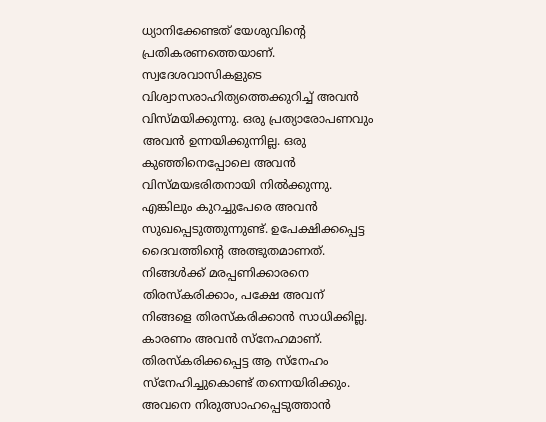ധ്യാനിക്കേണ്ടത് യേശുവിന്റെ പ്രതികരണത്തെയാണ്. സ്വദേശവാസികളുടെ വിശ്വാസരാഹിത്യത്തെക്കുറിച്ച് അവൻ വിസ്മയിക്കുന്നു. ഒരു പ്രത്യാരോപണവും അവൻ ഉന്നയിക്കുന്നില്ല. ഒരു കുഞ്ഞിനെപ്പോലെ അവൻ വിസ്മയഭരിതനായി നിൽക്കുന്നു. എങ്കിലും കുറച്ചുപേരെ അവൻ സുഖപ്പെടുത്തുന്നുണ്ട്. ഉപേക്ഷിക്കപ്പെട്ട ദൈവത്തിന്റെ അത്ഭുതമാണത്. നിങ്ങൾക്ക് മരപ്പണിക്കാരനെ തിരസ്കരിക്കാം, പക്ഷേ അവന് നിങ്ങളെ തിരസ്കരിക്കാൻ സാധിക്കില്ല. കാരണം അവൻ സ്നേഹമാണ്. തിരസ്കരിക്കപ്പെട്ട ആ സ്നേഹം സ്നേഹിച്ചുകൊണ്ട് തന്നെയിരിക്കും. അവനെ നിരുത്സാഹപ്പെടുത്താൻ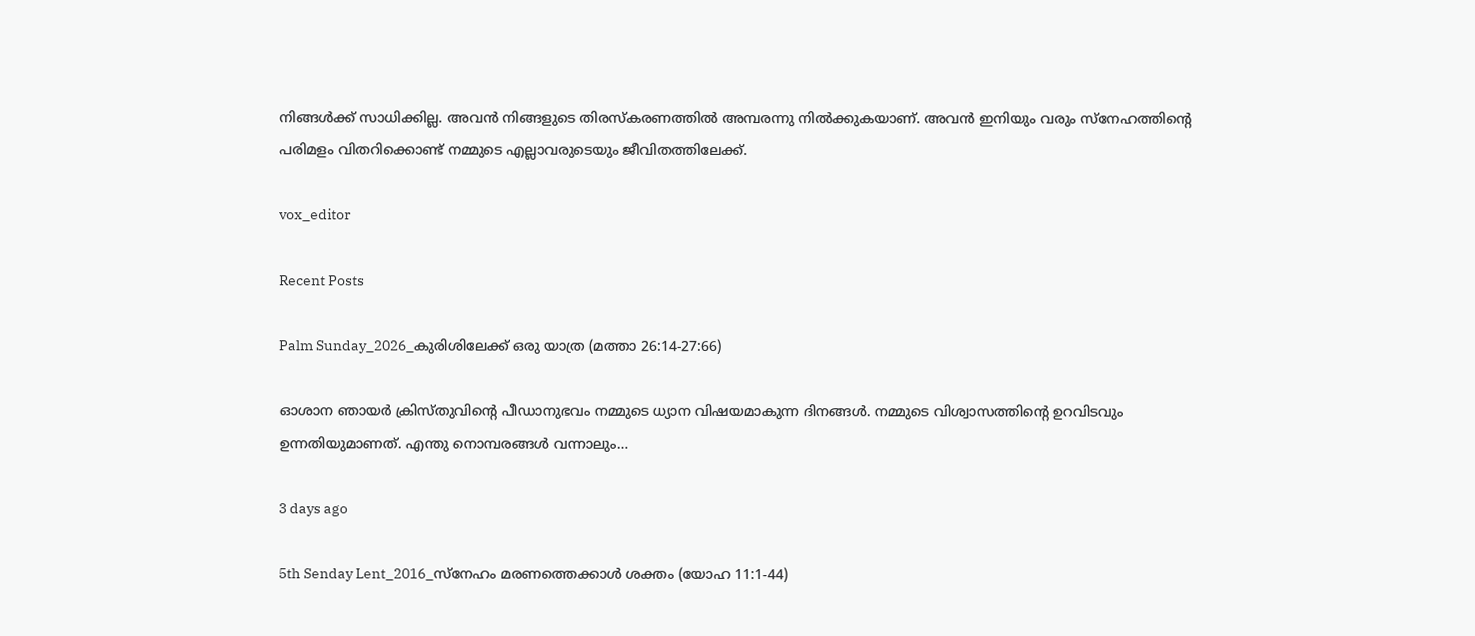നിങ്ങൾക്ക് സാധിക്കില്ല. അവൻ നിങ്ങളുടെ തിരസ്കരണത്തിൽ അമ്പരന്നു നിൽക്കുകയാണ്. അവൻ ഇനിയും വരും സ്നേഹത്തിന്റെ പരിമളം വിതറിക്കൊണ്ട് നമ്മുടെ എല്ലാവരുടെയും ജീവിതത്തിലേക്ക്.

vox_editor

Recent Posts

Palm Sunday_2026_കുരിശിലേക്ക് ഒരു യാത്ര (മത്താ 26:14-27:66)

ഓശാന ഞായർ ക്രിസ്തുവിന്റെ പീഡാനുഭവം നമ്മുടെ ധ്യാന വിഷയമാകുന്ന ദിനങ്ങൾ. നമ്മുടെ വിശ്വാസത്തിന്റെ ഉറവിടവും ഉന്നതിയുമാണത്. എന്തു നൊമ്പരങ്ങൾ വന്നാലും…

3 days ago

5th Senday Lent_2016_സ്നേഹം മരണത്തെക്കാൾ ശക്തം (യോഹ 11:1-44)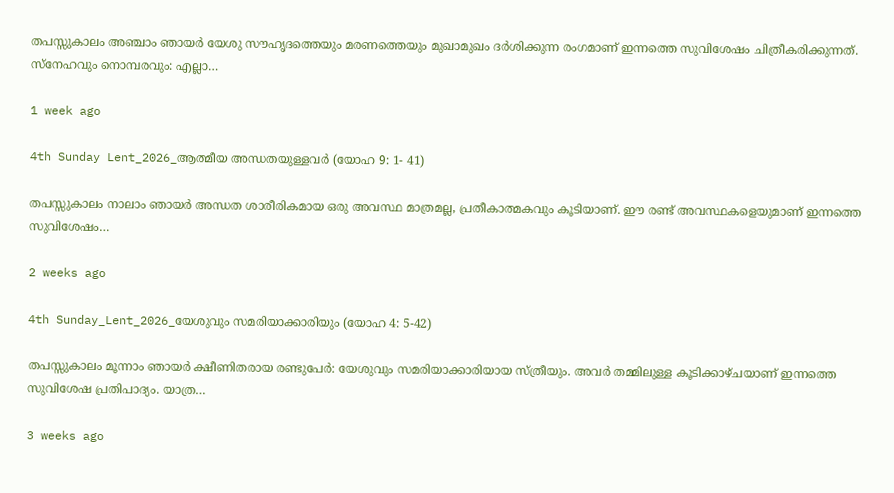തപസ്സുകാലം അഞ്ചാം ഞായർ യേശു സൗഹൃദത്തെയും മരണത്തെയും മുഖാമുഖം ദർശിക്കുന്ന രംഗമാണ് ഇന്നത്തെ സുവിശേഷം ചിത്രീകരിക്കുന്നത്. സ്നേഹവും നൊമ്പരവും: എല്ലാ…

1 week ago

4th Sunday Lent_2026_ആത്മീയ അന്ധതയുള്ളവർ (യോഹ 9: 1- 41)

തപസ്സുകാലം നാലാം ഞായർ അന്ധത ശാരീരികമായ ഒരു അവസ്ഥ മാത്രമല്ല, പ്രതീകാത്മകവും കൂടിയാണ്. ഈ രണ്ട് അവസ്ഥകളെയുമാണ് ഇന്നത്തെ സുവിശേഷം…

2 weeks ago

4th Sunday_Lent_2026_യേശുവും സമരിയാക്കാരിയും (യോഹ 4: 5-42)

തപസ്സുകാലം മൂന്നാം ഞായർ ക്ഷീണിതരായ രണ്ടുപേർ: യേശുവും സമരിയാക്കാരിയായ സ്ത്രീയും. അവർ തമ്മിലുള്ള കൂടിക്കാഴ്ചയാണ് ഇന്നത്തെ സുവിശേഷ പ്രതിപാദ്യം. യാത്ര…

3 weeks ago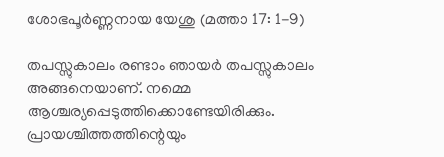ശോഭപൂർണ്ണനായ യേശു (മത്താ 17: 1-9)

തപസ്സുകാലം രണ്ടാം ഞായർ തപസ്സുകാലം അങ്ങനെയാണ്. നമ്മെ ആശ്ചര്യപ്പെടുത്തിക്കൊണ്ടേയിരിക്കും. പ്രായശ്ചിത്തത്തിന്റെയും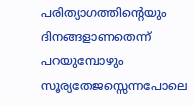പരിത്യാഗത്തിന്റെയും ദിനങ്ങളാണതെന്ന് പറയുമ്പോഴും സൂര്യതേജസ്സെന്നപോലെ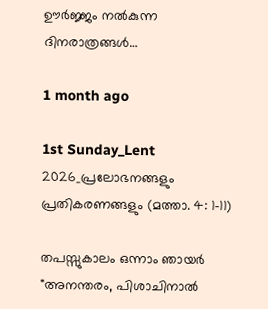ഊർജ്ജം നൽകുന്ന ദിനരാത്രങ്ങൾ…

1 month ago

1st Sunday_Lent 2026_പ്രലോഭനങ്ങളും പ്രതികരണങ്ങളും (മത്താ. 4: 1-11)

തപസ്സുകാലം ഒന്നാം ഞായർ "അനന്തരം, പിശാചിനാല്‍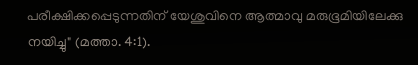പരീക്ഷിക്കപ്പെടുന്നതിന് യേശുവിനെ ആത്മാവു മരുഭൂമിയിലേക്കു നയിച്ചു" (മത്താ. 4:1).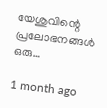യേശുവിന്റെ പ്രലോഭനങ്ങൾ ഒരു…

1 month ago